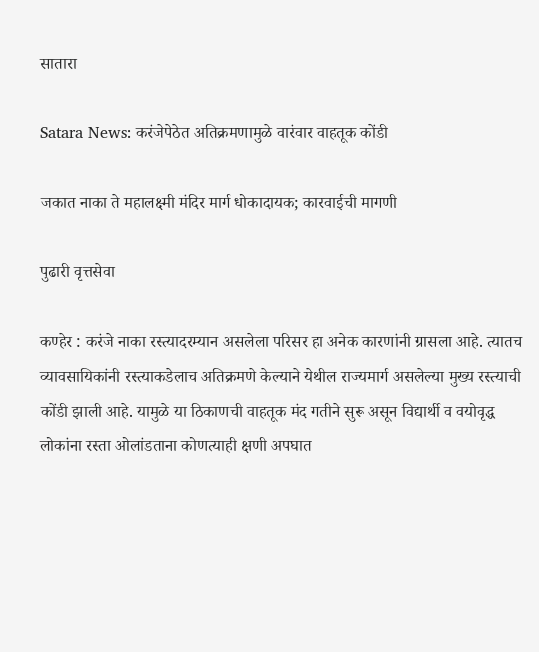सातारा

Satara News: करंजेपेठेत अतिक्रमणामुळे वारंवार वाहतूक कोंडी

जकात नाका ते महालक्ष्मी मंदिर मार्ग धोकादायक; कारवाईची मागणी

पुढारी वृत्तसेवा

कण्हेर : करंजे नाका रस्त्यादरम्यान असलेला परिसर हा अनेक कारणांनी ग्रासला आहे. त्यातच व्यावसायिकांनी रस्त्याकडेलाच अतिक्रमणे केल्याने येथील राज्यमार्ग असलेल्या मुख्य रस्त्याची कोंडी झाली आहे. यामुळे या ठिकाणची वाहतूक मंद गतीने सुरू असून विद्यार्थी व वयोवृद्ध लोकांना रस्ता ओलांडताना कोणत्याही क्षणी अपघात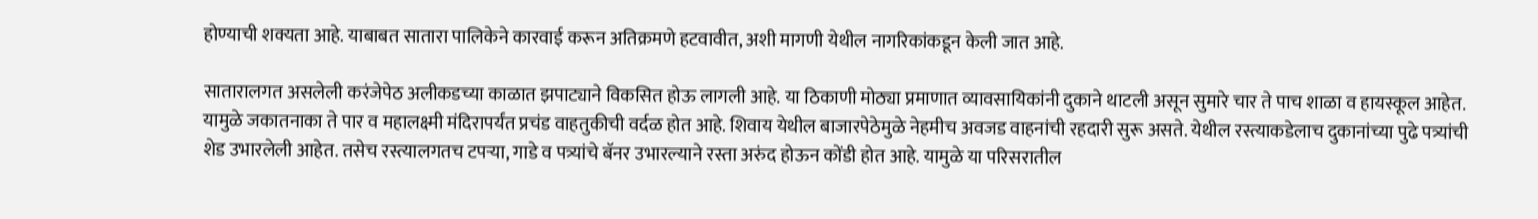होण्याची शक्यता आहे. याबाबत सातारा पालिकेने कारवाई करून अतिक्रमणे हटवावीत, अशी मागणी येथील नागरिकांकडून केली जात आहे.

सातारालगत असलेली करंजेपेठ अलीकडच्या काळात झपाट्याने विकसित होऊ लागली आहे. या ठिकाणी मोठ्या प्रमाणात व्यावसायिकांनी दुकाने थाटली असून सुमारे चार ते पाच शाळा व हायस्कूल आहेत. यामुळे जकातनाका ते पार व महालक्ष्मी मंदिरापर्यंत प्रचंड वाहतुकीची वर्दळ होत आहे. शिवाय येथील बाजारपेठेमुळे नेहमीच अवजड वाहनांची रहदारी सुरू असते. येथील रस्त्याकडेलाच दुकानांच्या पुढे पत्र्यांची शेड उभारलेली आहेत. तसेच रस्त्यालगतच टपऱ्या, गाडे व पत्र्यांचे बॅनर उभारल्याने रस्ता अरुंद होऊन कोंडी होत आहे. यामुळे या परिसरातील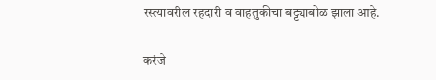रस्त्यावरील रहदारी व वाहतुकीचा बट्ट्याबोळ झाला आहे.

करंजे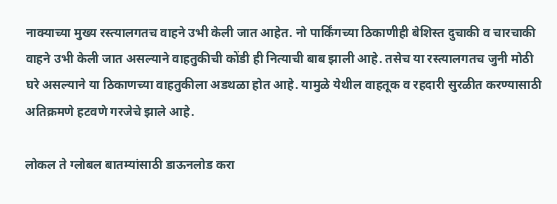नाक्याच्या मुख्य रस्त्यालगतच वाहने उभी केली जात आहेत. नो पार्किंगच्या ठिकाणीही बेशिस्त दुचाकी व चारचाकी वाहने उभी केली जात असल्याने वाहतुकीची कोंडी ही नित्याची बाब झाली आहे. तसेच या रस्त्यालगतच जुनी मोठी घरे असल्याने या ठिकाणच्या वाहतुकीला अडथळा होत आहे. यामुळे येथील वाहतूक व रहदारी सुरळीत करण्यासाठी अतिक्रमणे हटवणे गरजेचे झाले आहे.

लोकल ते ग्लोबल बातम्यांसाठी डाऊनलोड करा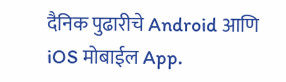दैनिक पुढारीचे Android आणि iOS मोबाईल App.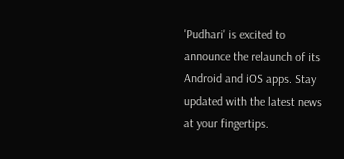'Pudhari' is excited to announce the relaunch of its Android and iOS apps. Stay updated with the latest news at your fingertips.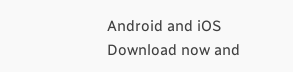Android and iOS Download now and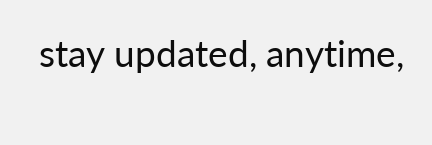stay updated, anytime,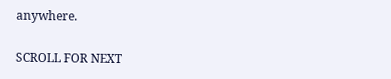anywhere.

SCROLL FOR NEXT